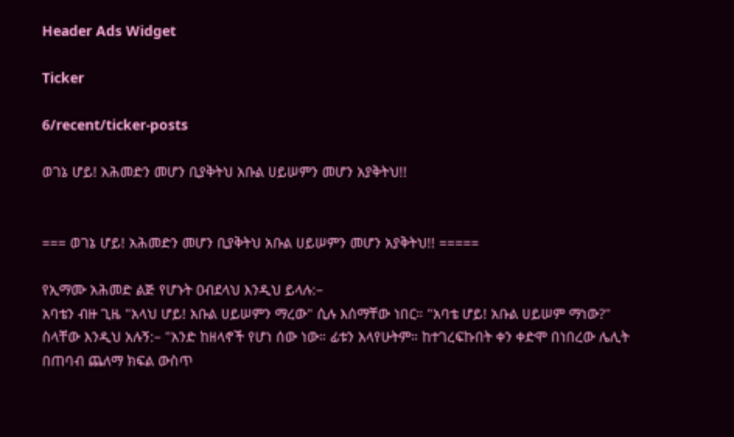Header Ads Widget

Ticker

6/recent/ticker-posts

ወገኔ ሆይ! አሕመድን መሆን ቢያቅትህ አቡል ሀይሠምን መሆን አያቅትህ!!


=== ወገኔ ሆይ! አሕመድን መሆን ቢያቅትህ አቡል ሀይሠምን መሆን አያቅትህ!! =====

የኢማሙ አሕመድ ልጅ የሆኑት ዐብደላህ እንዲህ ይላሉ:–
አባቴን ብዙ ጊዜ "አላህ ሆይ! አቡል ሀይሠምን ማረው" ሲሉ እሰማቸው ነበር። "አባቴ ሆይ! አቡል ሀይሠም ማነው?" ስላቸው እንዲህ አሉኝ:– "አንድ ከዘላኖች የሆነ ሰው ነው። ፊቱን አላየሁትም። ከተገረፍኩበት ቀን ቀድሞ በነበረው ሌሊት በጠባብ ጨለማ ክፍል ውስጥ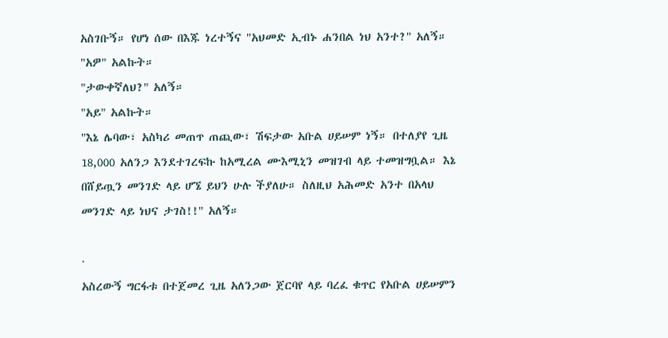አስገቡኝ። የሆነ ሰው በእጁ ነረተኝና "አህመድ ኢብኑ ሐንበል ነህ አንተ?" አለኝ።
"አዎ" አልኩት።
"ታውቀኛለህ?" አለኝ።
"አይ" አልኩት።
"እኔ ሌባው፣ አስካሪ መጠጥ ጠጪው፣ ሽፍታው አቡል ሀይሠም ነኝ። በተለያየ ጊዜ 18,000 አለንጋ እንደተገረፍኩ ከአሚረል ሙእሚኒን መዝገብ ላይ ተመዝግቧል። እኔ በሸይጧን መንገድ ላይ ሆኜ ይህን ሁሉ ችያለሁ። ስለዚህ አሕመድ አንተ በአላህ መንገድ ላይ ነህና ታገስ!!" አለኝ።

·
አስረውኝ ግርፋቱ በተጀመረ ጊዜ አለንጋው ጀርባየ ላይ ባረፈ ቁጥር የአቡል ሀይሠምን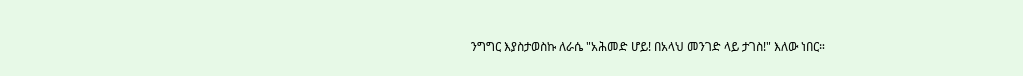ንግግር እያስታወስኩ ለራሴ "አሕመድ ሆይ! በአላህ መንገድ ላይ ታገስ!" እለው ነበር።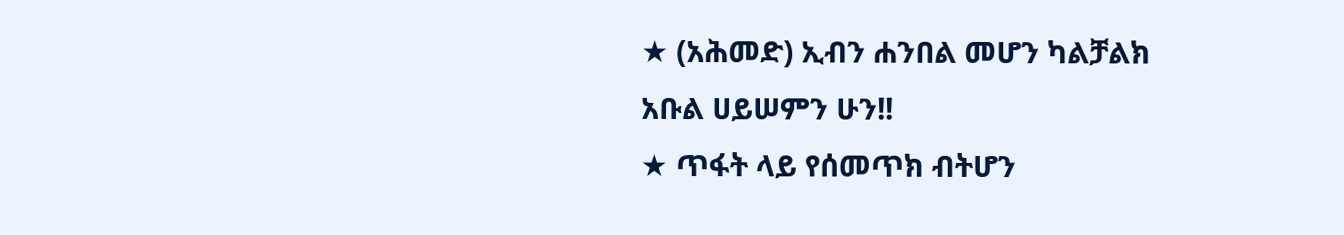★ (አሕመድ) ኢብን ሐንበል መሆን ካልቻልክ አቡል ሀይሠምን ሁን!!
★ ጥፋት ላይ የሰመጥክ ብትሆን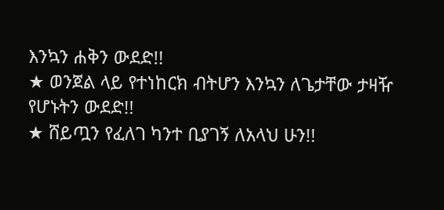እንኳን ሐቅን ውደድ!!
★ ወንጀል ላይ የተነከርክ ብትሆን እንኳን ለጌታቸው ታዛዥ የሆኑትን ውደድ!!
★ ሸይጧን የፈለገ ካንተ ቢያገኝ ለአላህ ሁን!!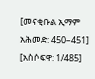[መናቂቡል ኢማም አሕመድ: 450–451]
[አስሶፍዋ: 1/485]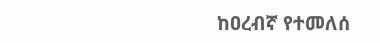ከዐረብኛ የተመለሰ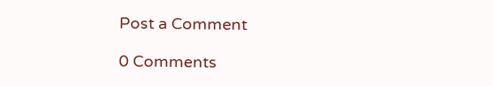Post a Comment

0 Comments